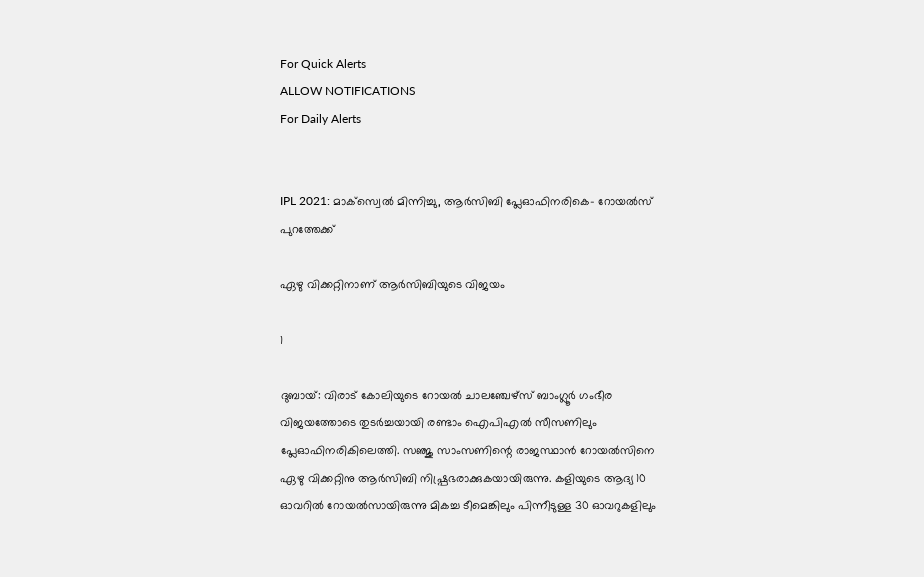For Quick Alerts
ALLOW NOTIFICATIONS
For Daily Alerts


IPL 2021: മാക്‌സ്വെല്‍ മിന്നിച്ചു, ആര്‍സിബി പ്ലേഓഫിനരികെ- റോയല്‍സ് പുറത്തേക്ക്

ഏഴു വിക്കറ്റിനാണ് ആര്‍സിബിയുടെ വിജയം

1

ദുബായ്: വിരാട് കോലിയുടെ റോയല്‍ ചാലഞ്ചേഴ്‌സ് ബാംഗ്ലൂര്‍ ഗംഭീര വിജയത്തോടെ തുടര്‍ച്ചയായി രണ്ടാം ഐപിഎല്‍ സീസണിലും പ്ലേഓഫിനരികിലെത്തി. സഞ്ജു സാംസണിന്റെ രാജസ്ഥാന്‍ റോയല്‍സിനെ ഏഴു വിക്കറ്റിനു ആര്‍സിബി നിഷ്പ്രഭരാക്കുകയായിരുന്നു. കളിയുടെ ആദ്യ 10 ഓവറില്‍ റോയല്‍സായിരുന്നു മികച്ച ടീമെങ്കിലും പിന്നീടുള്ള 30 ഓവറുകളിലും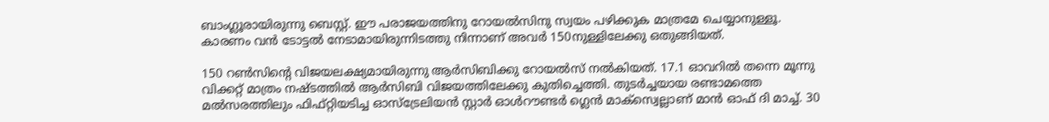ബാംഗ്ലൂരായിരുന്നു ബെസ്റ്റ്. ഈ പരാജയത്തിനു റോയല്‍സിനു സ്വയം പഴിക്കുക മാത്രമേ ചെയ്യാനുള്ളൂ. കാരണം വന്‍ ടോട്ടല്‍ നേടാമായിരുന്നിടത്തു നിന്നാണ് അവര്‍ 150നുള്ളിലേക്കു ഒതുങ്ങിയത്.

150 റണ്‍സിന്റെ വിജയലക്ഷ്യമായിരുന്നു ആര്‍സിബിക്കു റോയല്‍സ് നല്‍കിയത്. 17.1 ഓവറില്‍ തന്നെ മൂന്നു വിക്കറ്റ് മാത്രം നഷ്ടത്തില്‍ ആര്‍സിബി വിജയത്തിലേക്കു കുതിച്ചെത്തി. തുടര്‍ച്ചയായ രണ്ടാമത്തെ മല്‍സരത്തിലും ഫിഫ്റ്റിയടിച്ച ഓസ്‌ട്രേലിയന്‍ സ്റ്റാര്‍ ഓള്‍റൗണ്ടര്‍ ഗ്ലെന്‍ മാക്‌സ്വെല്ലാണ് മാന്‍ ഓഫ് ദി മാച്ച്. 30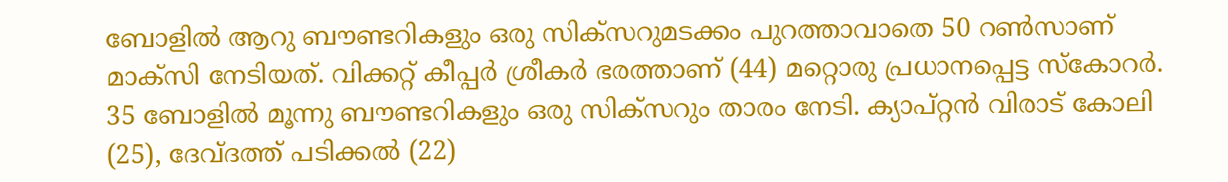ബോളില്‍ ആറു ബൗണ്ടറികളും ഒരു സിക്‌സറുമടക്കം പുറത്താവാതെ 50 റണ്‍സാണ് മാക്‌സി നേടിയത്. വിക്കറ്റ് കീപ്പര്‍ ശ്രീകര്‍ ഭരത്താണ് (44) മറ്റൊരു പ്രധാനപ്പെട്ട സ്‌കോറര്‍. 35 ബോളില്‍ മൂന്നു ബൗണ്ടറികളും ഒരു സിക്‌സറും താരം നേടി. ക്യാപ്റ്റന്‍ വിരാട് കോലി (25), ദേവ്ദത്ത് പടിക്കല്‍ (22)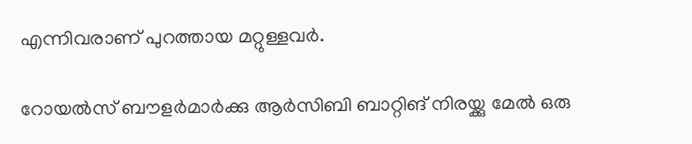എന്നിവരാണ് പുറത്തായ മറ്റുള്ളവര്‍.

റോയല്‍സ് ബൗളര്‍മാര്‍ക്കു ആര്‍സിബി ബാറ്റിങ് നിരയ്ക്കു മേല്‍ ഒരു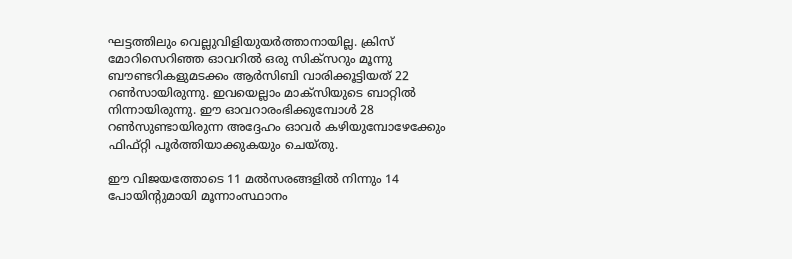ഘട്ടത്തിലും വെല്ലുവിളിയുയര്‍ത്താനായില്ല. ക്രിസ് മോറിസെറിഞ്ഞ ഓവറില്‍ ഒരു സിക്‌സറും മൂന്നു ബൗണ്ടറികളുമടക്കം ആര്‍സിബി വാരിക്കൂട്ടിയത് 22 റണ്‍സായിരുന്നു. ഇവയെല്ലാം മാക്‌സിയുടെ ബാറ്റില്‍ നിന്നായിരുന്നു. ഈ ഓവറാരംഭിക്കുമ്പോള്‍ 28 റണ്‍സുണ്ടായിരുന്ന അദ്ദേഹം ഓവര്‍ കഴിയുമ്പോഴേക്കേും ഫിഫ്റ്റി പൂര്‍ത്തിയാക്കുകയും ചെയ്തു.

ഈ വിജയത്തോടെ 11 മല്‍സരങ്ങളില്‍ നിന്നും 14 പോയിന്റുമായി മൂന്നാംസ്ഥാനം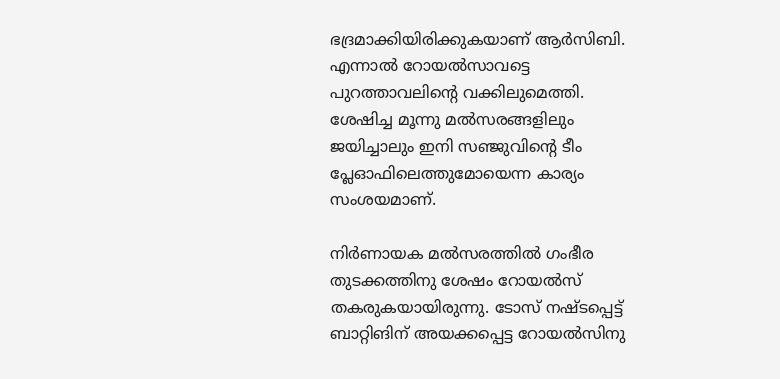ഭദ്രമാക്കിയിരിക്കുകയാണ് ആര്‍സിബി. എന്നാല്‍ റോയല്‍സാവട്ടെ പുറത്താവലിന്റെ വക്കിലുമെത്തി. ശേഷിച്ച മൂന്നു മല്‍സരങ്ങളിലും ജയിച്ചാലും ഇനി സഞ്ജുവിന്റെ ടീം പ്ലേഓഫിലെത്തുമോയെന്ന കാര്യം സംശയമാണ്.

നിര്‍ണായക മല്‍സരത്തില്‍ ഗംഭീര തുടക്കത്തിനു ശേഷം റോയല്‍സ് തകരുകയായിരുന്നു. ടോസ് നഷ്ടപ്പെട്ട് ബാറ്റിങിന് അയക്കപ്പെട്ട റോയല്‍സിനു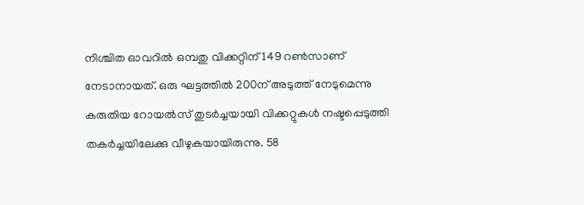നിശ്ചിത ഓവറില്‍ ഒമ്പതു വിക്കറ്റിന് 149 റണ്‍സാണ് നേടാനായത്. ഒരു ഘട്ടത്തില്‍ 200ന് അടുത്ത് നേടുമെന്നു കരുതിയ റോയല്‍സ് തുടര്‍ച്ചയായി വിക്കറ്റുകള്‍ നഷ്ടപ്പെടുത്തി തകര്‍ച്ചയിലേക്കു വീഴുകയായിരുന്നു. 58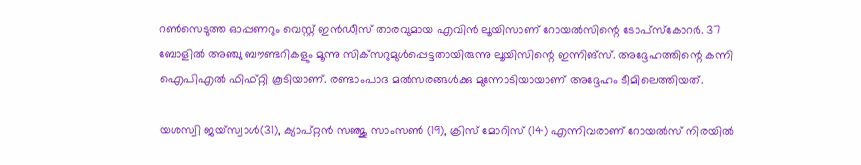റണ്‍സെടുത്ത ഓപ്പണറും വെസ്റ്റ് ഇന്‍ഡീസ് താരവുമായ എവിന്‍ ലൂയിസാണ് റോയല്‍സിന്റെ ടോപ്‌സ്‌കോറര്‍. 37 ബോളില്‍ അഞ്ചു ബൗണ്ടറികളും മൂന്നു സിക്‌സറുമുള്‍പ്പെട്ടതായിരുന്നു ലൂയിസിന്റെ ഇന്നിങ്‌സ്. അദ്ദേഹത്തിന്റെ കന്നി ഐപിഎല്‍ ഫിഫ്റ്റി കൂടിയാണ്. രണ്ടാംപാദ മല്‍സരങ്ങള്‍ക്കു മുന്നോടിയായാണ് അദ്ദേഹം ടീമിലെത്തിയത്.

യശസ്വി ജയ്‌സ്വാള്‍(31), ക്യാപ്റ്റന്‍ സഞ്ജു സാംസണ്‍ (19), ക്രിസ് മോറിസ് (14) എന്നിവരാണ് റോയല്‍സ് നിരയില്‍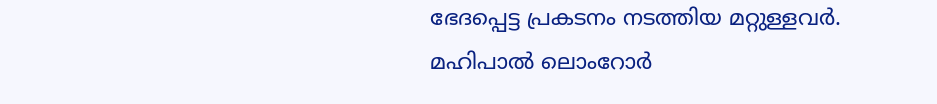ഭേദപ്പെട്ട പ്രകടനം നടത്തിയ മറ്റുള്ളവര്‍. മഹിപാല്‍ ലൊംറോര്‍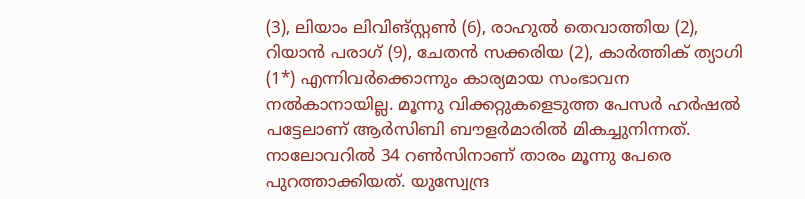(3), ലിയാം ലിവിങ്‌സ്റ്റണ്‍ (6), രാഹുല്‍ തെവാത്തിയ (2), റിയാന്‍ പരാഗ് (9), ചേതന്‍ സക്കരിയ (2), കാര്‍ത്തിക് ത്യാഗി (1*) എന്നിവര്‍ക്കൊന്നും കാര്യമായ സംഭാവന നല്‍കാനായില്ല. മൂന്നു വിക്കറ്റുകളെടുത്ത പേസര്‍ ഹര്‍ഷല്‍ പട്ടേലാണ് ആര്‍സിബി ബൗളര്‍മാരില്‍ മികച്ചുനിന്നത്. നാലോവറില്‍ 34 റണ്‍സിനാണ് താരം മൂന്നു പേരെ പുറത്താക്കിയത്. യുസ്വേന്ദ്ര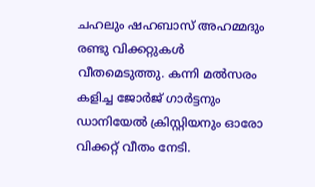ചഹലും ഷഹബാസ് അഹമ്മദും രണ്ടു വിക്കറ്റുകള്‍ വീതമെടുത്തു. കന്നി മല്‍സരം കളിച്ച ജോര്‍ജ് ഗാര്‍ട്ടനും ഡാനിയേല്‍ ക്രിസ്റ്റിയനും ഓരോ വിക്കറ്റ് വീതം നേടി.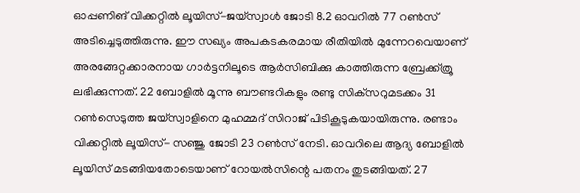ഓപ്പണിങ് വിക്കറ്റില്‍ ലൂയിസ്-ജയ്‌സ്വാള്‍ ജോടി 8.2 ഓവറില്‍ 77 റണ്‍സ് അടിച്ചെടുത്തിരുന്നു. ഈ സഖ്യം അപകടകരമായ രീതിയില്‍ മുന്നേറവെയാണ് അരങ്ങേറ്റക്കാരനായ ഗാര്‍ട്ടനിലൂടെ ആര്‍സിബിക്കു കാത്തിരുന്ന ബ്രേക്ക്ത്രൂ ലഭിക്കുന്നത്. 22 ബോളില്‍ മൂന്നു ബൗണ്ടറികളും രണ്ടു സിക്‌സറുമടക്കം 31 റണ്‍സെടുത്ത ജയ്‌സ്വാളിനെ മുഹമ്മദ് സിറാജ് പിടികൂടുകയായിരുന്നു. രണ്ടാം വിക്കറ്റില്‍ ലൂയിസ്- സഞ്ജു ജോടി 23 റണ്‍സ് നേടി. ഓവറിലെ ആദ്യ ബോളില്‍ ലൂയിസ് മടങ്ങിയതോടെയാണ് റോയല്‍സിന്റെ പതനം തുടങ്ങിയത്. 27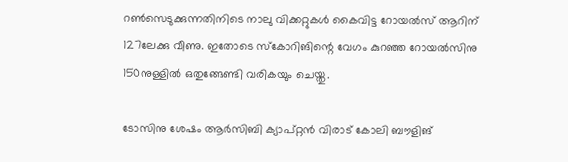റണ്‍സെടുക്കുന്നതിനിടെ നാലു വിക്കറ്റുകള്‍ കൈവിട്ട റോയല്‍സ് ആറിന് 127ലേക്കു വീണു. ഇതോടെ സ്‌കോറിങിന്റെ വേഗം കുറഞ്ഞ റോയല്‍സിനു 150നുള്ളില്‍ ഒതുങ്ങേണ്ടി വരികയും ചെയ്തു.

ടോസിനു ശേഷം ആര്‍സിബി ക്യാപ്റ്റന്‍ വിരാട് കോലി ബൗളിങ്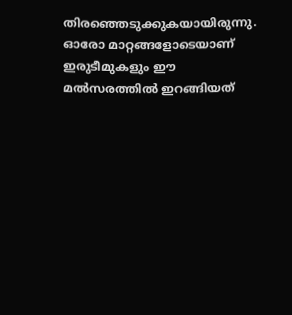തിരഞ്ഞെടുക്കുകയായിരുന്നു. ഓരോ മാറ്റങ്ങളോടെയാണ് ഇരുടീമുകളും ഈ മല്‍സരത്തില്‍ ഇറങ്ങിയത്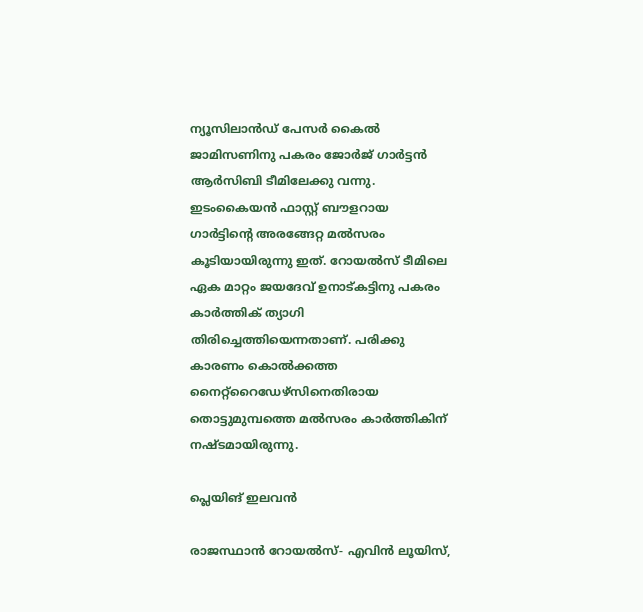ന്യൂസിലാന്‍ഡ് പേസര്‍ കൈല്‍ ജാമിസണിനു പകരം ജോര്‍ജ് ഗാര്‍ട്ടന്‍ ആര്‍സിബി ടീമിലേക്കു വന്നു. ഇടംകൈയന്‍ ഫാസ്റ്റ് ബൗളറായ ഗാര്‍ട്ടിന്റെ അരങ്ങേറ്റ മല്‍സരം കൂടിയായിരുന്നു ഇത്. റോയല്‍സ് ടീമിലെ ഏക മാറ്റം ജയദേവ് ഉനാട്കട്ടിനു പകരം കാര്‍ത്തിക് ത്യാഗി തിരിച്ചെത്തിയെന്നതാണ്. പരിക്കു കാരണം കൊല്‍ക്കത്ത നൈറ്റ്‌റൈഡേഴ്‌സിനെതിരായ തൊട്ടുമുമ്പത്തെ മല്‍സരം കാര്‍ത്തികിന് നഷ്ടമായിരുന്നു.

പ്ലെയിങ് ഇലവന്‍

രാജസ്ഥാന്‍ റോയല്‍സ്- എവിന്‍ ലൂയിസ്,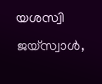യശസ്വി ജയ്‌സ്വാള്‍,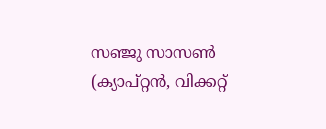സഞ്ജു സാസണ്‍ (ക്യാപ്റ്റന്‍, വിക്കറ്റ്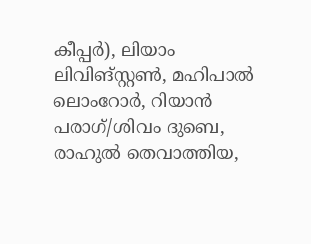കീപ്പര്‍), ലിയാം ലിവിങ്സ്റ്റണ്‍, മഹിപാല്‍ ലൊംറോര്‍, റിയാന്‍ പരാഗ്/ശിവം ദുബെ, രാഹുല്‍ തെവാത്തിയ,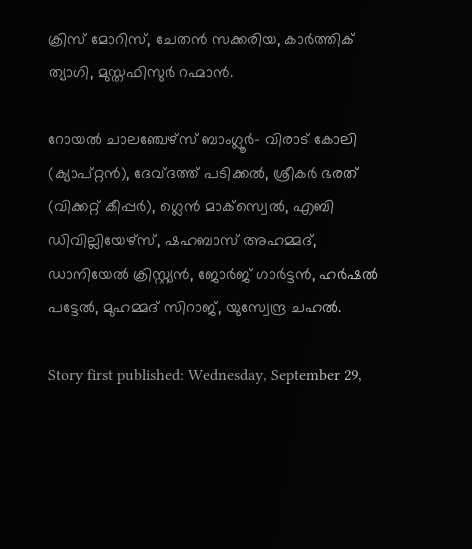ക്രിസ് മോറിസ്, ചേതന്‍ സക്കരിയ, കാര്‍ത്തിക് ത്യാഗി, മുസ്തഫിസുര്‍ റഹ്മാന്‍.

റോയല്‍ ചാലഞ്ചേഴ്‌സ് ബാംഗ്ലൂര്‍- വിരാട് കോലി (ക്യാപ്റ്റന്‍), ദേവ്ദത്ത് പടിക്കല്‍, ശ്രീകര്‍ ഭരത് (വിക്കറ്റ് കീപ്പര്‍), ഗ്ലെന്‍ മാക്‌സ്വെല്‍, എബി ഡിവില്ലിയേഴ്‌സ്, ഷഹബാസ് അഹമ്മദ്, ഡാനിയേല്‍ ക്രിസ്റ്റ്യന്‍, ജോര്‍ജ് ഗാര്‍ട്ടന്‍, ഹര്‍ഷല്‍ പട്ടേല്‍, മുഹമ്മദ് സിറാജ്, യുസ്വേന്ദ്ര ചഹല്‍.

Story first published: Wednesday, September 29,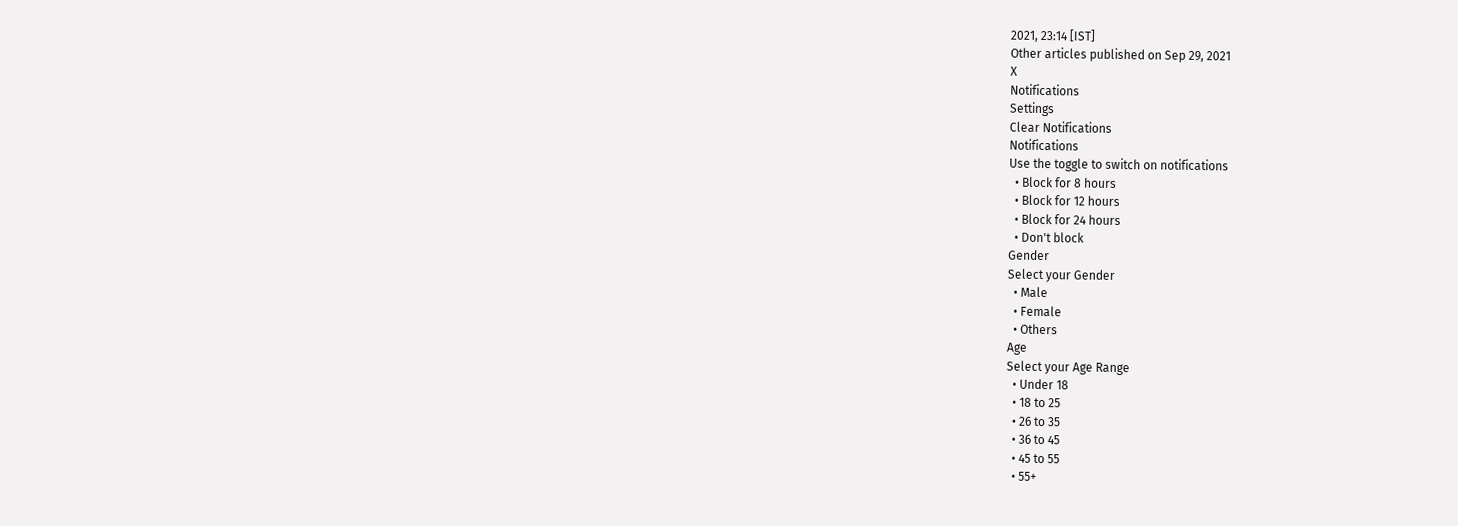2021, 23:14 [IST]
Other articles published on Sep 29, 2021
X
Notifications
Settings
Clear Notifications
Notifications
Use the toggle to switch on notifications
  • Block for 8 hours
  • Block for 12 hours
  • Block for 24 hours
  • Don't block
Gender
Select your Gender
  • Male
  • Female
  • Others
Age
Select your Age Range
  • Under 18
  • 18 to 25
  • 26 to 35
  • 36 to 45
  • 45 to 55
  • 55+